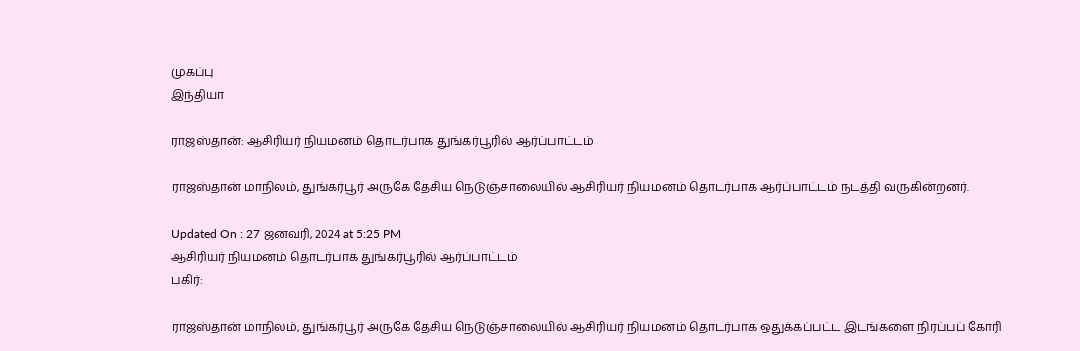முகப்பு
இந்தியா

ராஜஸ்தான்: ஆசிரியர் நியமனம் தொடர்பாக துங்கர்பூரில் ஆர்ப்பாட்டம்

ராஜஸ்தான் மாநிலம், துங்கர்பூர் அருகே தேசிய நெடுஞ்சாலையில் ஆசிரியர் நியமனம் தொடர்பாக ஆர்ப்பாட்டம் நடத்தி வருகின்றனர்.

Updated On : 27 ஜனவரி, 2024 at 5:25 PM
ஆசிரியர் நியமனம் தொடர்பாக துங்கர்பூரில் ஆர்ப்பாட்டம்
பகிர்:

ராஜஸ்தான் மாநிலம், துங்கர்பூர் அருகே தேசிய நெடுஞ்சாலையில் ஆசிரியர் நியமனம் தொடர்பாக ஒதுக்கப்பட்ட இடங்களை நிரப்பப் கோரி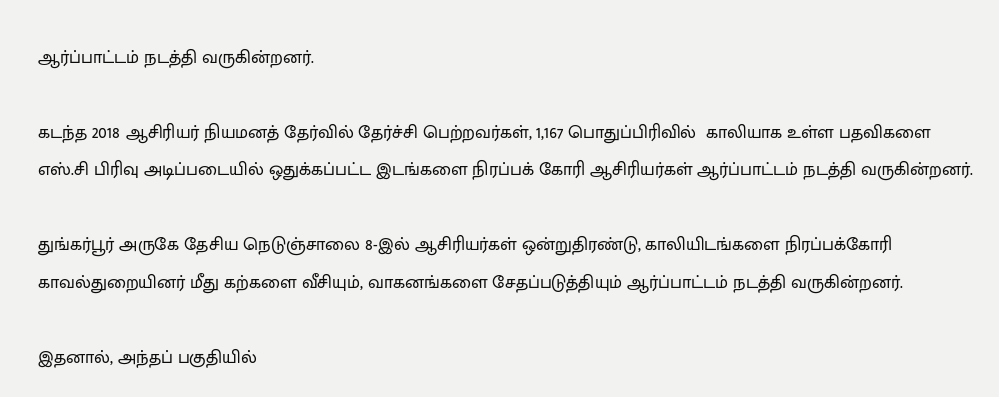ஆர்ப்பாட்டம் நடத்தி வருகின்றனர்.

கடந்த 2018 ஆசிரியர் நியமனத் தேர்வில் தேர்ச்சி பெற்றவர்கள், 1,167 பொதுப்பிரிவில்  காலியாக உள்ள பதவிகளை எஸ்.சி பிரிவு அடிப்படையில் ஒதுக்கப்பட்ட இடங்களை நிரப்பக் கோரி ஆசிரியர்கள் ஆர்ப்பாட்டம் நடத்தி வருகின்றனர்.

துங்கர்பூர் அருகே தேசிய நெடுஞ்சாலை 8-இல் ஆசிரியர்கள் ஒன்றுதிரண்டு, காலியிடங்களை நிரப்பக்கோரி காவல்துறையினர் மீது கற்களை வீசியும், வாகனங்களை சேதப்படுத்தியும் ஆர்ப்பாட்டம் நடத்தி வருகின்றனர்.

இதனால், அந்தப் பகுதியில்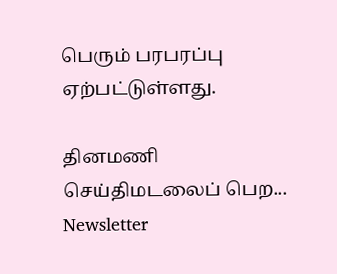பெரும் பரபரப்பு ஏற்பட்டுள்ளது.

தினமணி செய்திமடலைப் பெற... Newsletter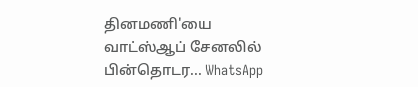தினமணி'யை வாட்ஸ்ஆப் சேனலில் பின்தொடர... WhatsApp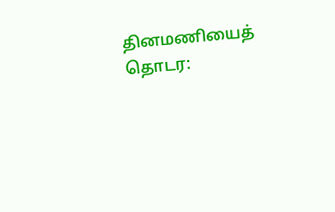தினமணியைத் தொடர: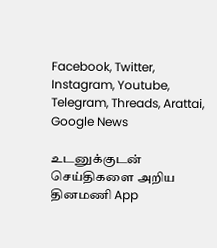Facebook, Twitter, Instagram, Youtube, Telegram, Threads, Arattai, Google News

உடனுக்குடன் செய்திகளை அறிய தினமணி App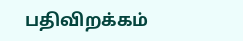பதிவிறக்கம்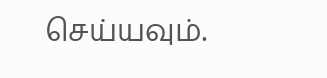செய்யவும்.